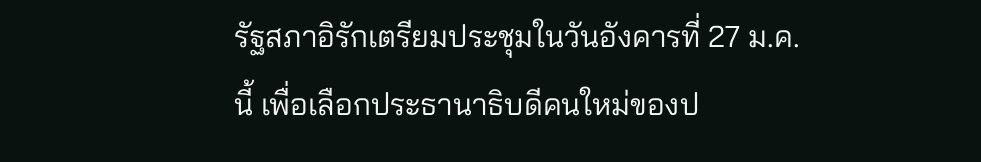รัฐสภาอิรักเตรียมประชุมในวันอังคารที่ 27 ม.ค. นี้ เพื่อเลือกประธานาธิบดีคนใหม่ของป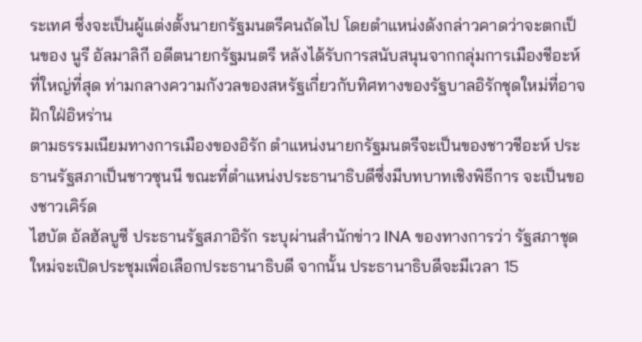ระเทศ ซึ่งจะเป็นผู้แต่งตั้งนายกรัฐมนตรีคนถัดไป โดยตำแหน่งดังกล่าวคาดว่าจะตกเป็นของ นูรี อัลมาลิกี อดีตนายกรัฐมนตรี หลังได้รับการสนับสนุนจากกลุ่มการเมืองชีอะห์ที่ใหญ่ที่สุด ท่ามกลางความกังวลของสหรัฐเกี่ยวกับทิศทางของรัฐบาลอิรักชุดใหม่ที่อาจฝักใฝ่อิหร่าน
ตามธรรมเนียมทางการเมืองของอิรัก ตำแหน่งนายกรัฐมนตรีจะเป็นของชาวชีอะห์ ประธานรัฐสภาเป็นชาวซุนนี ขณะที่ตำแหน่งประธานาธิบดีซึ่งมีบทบาทเชิงพิธีการ จะเป็นของชาวเคิร์ด
ไฮบัต อัลฮัลบูซี ประธานรัฐสภาอิรัก ระบุผ่านสำนักข่าว INA ของทางการว่า รัฐสภาชุดใหม่จะเปิดประชุมเพื่อเลือกประธานาธิบดี จากนั้น ประธานาธิบดีจะมีเวลา 15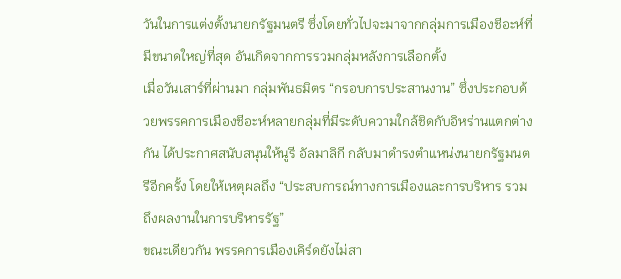วันในการแต่งตั้งนายกรัฐมนตรี ซึ่งโดยทั่วไปจะมาจากกลุ่มการเมืองชีอะห์ที่มีขนาดใหญ่ที่สุด อันเกิดจากการรวมกลุ่มหลังการเลือกตั้ง
เมื่อวันเสาร์ที่ผ่านมา กลุ่มพันธมิตร “กรอบการประสานงาน” ซึ่งประกอบด้วยพรรคการเมืองชีอะห์หลายกลุ่มที่มีระดับความใกล้ชิดกับอิหร่านแตกต่างกัน ได้ประกาศสนับสนุนให้นูรี อัลมาลิกี กลับมาดำรงตำแหน่งนายกรัฐมนตรีอีกครั้ง โดยให้เหตุผลถึง “ประสบการณ์ทางการเมืองและการบริหาร รวมถึงผลงานในการบริหารรัฐ”
ขณะเดียวกัน พรรคการเมืองเคิร์ดยังไม่สา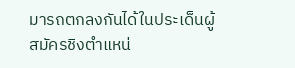มารถตกลงกันได้ในประเด็นผู้สมัครชิงตำแหน่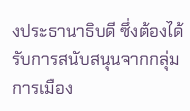งประธานาธิบดี ซึ่งต้องได้รับการสนับสนุนจากกลุ่มการเมือง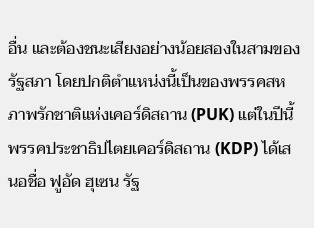อื่น และต้องชนะเสียงอย่างน้อยสองในสามของรัฐสภา โดยปกติตำแหน่งนี้เป็นของพรรคสหภาพรักชาติแห่งเคอร์ดิสถาน (PUK) แต่ในปีนี้ พรรคประชาธิปไตยเคอร์ดิสถาน (KDP) ได้เสนอชื่อ ฟูอัด ฮุเซน รัฐ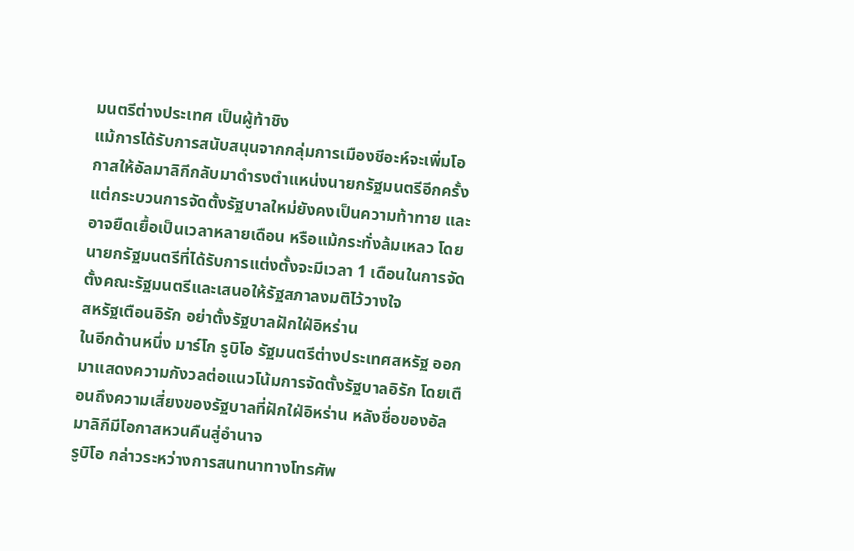มนตรีต่างประเทศ เป็นผู้ท้าชิง
แม้การได้รับการสนับสนุนจากกลุ่มการเมืองชีอะห์จะเพิ่มโอกาสให้อัลมาลิกีกลับมาดำรงตำแหน่งนายกรัฐมนตรีอีกครั้ง แต่กระบวนการจัดตั้งรัฐบาลใหม่ยังคงเป็นความท้าทาย และอาจยืดเยื้อเป็นเวลาหลายเดือน หรือแม้กระทั่งล้มเหลว โดยนายกรัฐมนตรีที่ได้รับการแต่งตั้งจะมีเวลา 1 เดือนในการจัดตั้งคณะรัฐมนตรีและเสนอให้รัฐสภาลงมติไว้วางใจ
สหรัฐเตือนอิรัก อย่าตั้งรัฐบาลฝักใฝ่อิหร่าน
ในอีกด้านหนึ่ง มาร์โก รูบิโอ รัฐมนตรีต่างประเทศสหรัฐ ออกมาแสดงความกังวลต่อแนวโน้มการจัดตั้งรัฐบาลอิรัก โดยเตือนถึงความเสี่ยงของรัฐบาลที่ฝักใฝ่อิหร่าน หลังชื่อของอัลมาลิกีมีโอกาสหวนคืนสู่อำนาจ
รูบิโอ กล่าวระหว่างการสนทนาทางโทรศัพ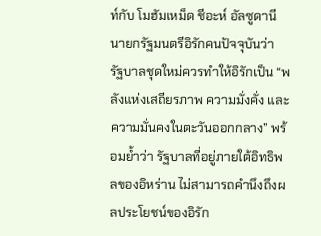ท์กับ โมฮัมเหม็ด ชีอะห์ อัลซูดานี นายกรัฐมนตรีอิรักคนปัจจุบันว่า รัฐบาลชุดใหม่ควรทำให้อิรักเป็น “พลังแห่งเสถียรภาพ ความมั่งคั่ง และความมั่นคงในตะวันออกกลาง” พร้อมย้ำว่า รัฐบาลที่อยู่ภายใต้อิทธิพลของอิหร่าน ไม่สามารถคำนึงถึงผลประโยชน์ของอิรัก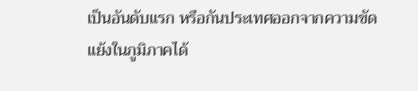เป็นอันดับแรก หรือกันประเทศออกจากความขัดแย้งในภูมิภาคได้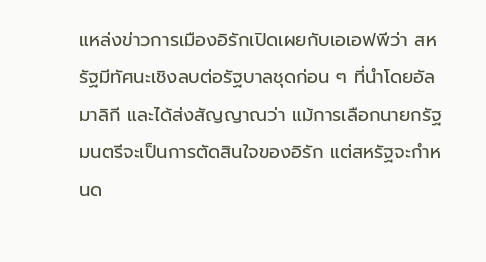แหล่งข่าวการเมืองอิรักเปิดเผยกับเอเอฟพีว่า สหรัฐมีทัศนะเชิงลบต่อรัฐบาลชุดก่อน ๆ ที่นำโดยอัลมาลิกี และได้ส่งสัญญาณว่า แม้การเลือกนายกรัฐมนตรีจะเป็นการตัดสินใจของอิรัก แต่สหรัฐจะกำหนด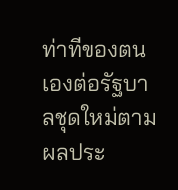ท่าทีของตนเองต่อรัฐบาลชุดใหม่ตามผลประ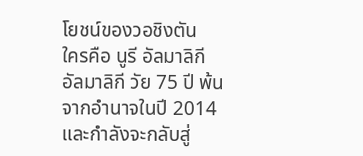โยชน์ของวอชิงตัน
ใครคือ นูรี อัลมาลิกี
อัลมาลิกี วัย 75 ปี พ้นจากอำนาจในปี 2014 และกำลังจะกลับสู่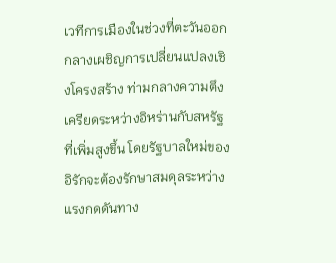เวทีการเมืองในช่วงที่ตะวันออกกลางเผชิญการเปลี่ยนแปลงเชิงโครงสร้าง ท่ามกลางความตึงเครียดระหว่างอิหร่านกับสหรัฐที่เพิ่มสูงขึ้น โดยรัฐบาลใหม่ของอิรักจะต้องรักษาสมดุลระหว่างแรงกดดันทาง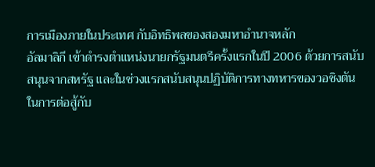การเมืองภายในประเทศ กับอิทธิพลของสองมหาอำนาจหลัก
อัลมาลิกี เข้าดำรงตำแหน่งนายกรัฐมนตรีครั้งแรกในปี 2006 ด้วยการสนับสนุนจากสหรัฐ และในช่วงแรกสนับสนุนปฏิบัติการทางทหารของวอชิงตันในการต่อสู้กับ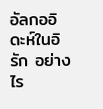อัลกออิดะห์ในอิรัก อย่างไร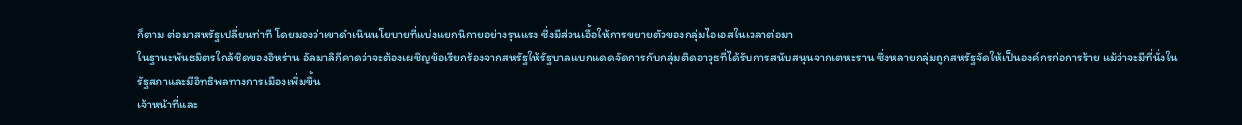ก็ตาม ต่อมาสหรัฐเปลี่ยนท่าที โดยมองว่าเขาดำเนินนโยบายที่แบ่งแยกนิกายอย่างรุนแรง ซึ่งมีส่วนเอื้อให้การขยายตัวของกลุ่มไอเอสในเวลาต่อมา
ในฐานะพันธมิตรใกล้ชิดของอิหร่าน อัลมาลิกีคาดว่าจะต้องเผชิญข้อเรียกร้องจากสหรัฐให้รัฐบาลแบกแดดจัดการกับกลุ่มติดอาวุธที่ได้รับการสนับสนุนจากเตหะราน ซึ่งหลายกลุ่มถูกสหรัฐจัดให้เป็นองค์กรก่อการร้าย แม้ว่าจะมีที่นั่งในรัฐสภาและมีอิทธิพลทางการเมืองเพิ่มขึ้น
เจ้าหน้าที่และ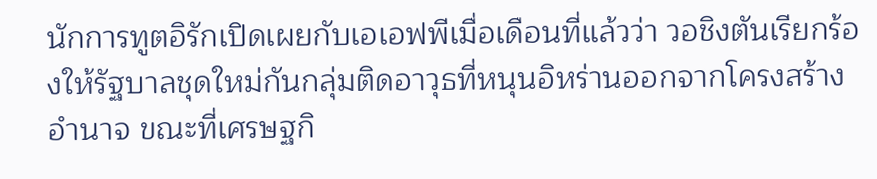นักการทูตอิรักเปิดเผยกับเอเอฟพีเมื่อเดือนที่แล้วว่า วอชิงตันเรียกร้องให้รัฐบาลชุดใหม่กันกลุ่มติดอาวุธที่หนุนอิหร่านออกจากโครงสร้างอำนาจ ขณะที่เศรษฐกิ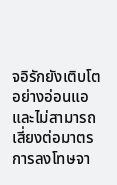จอิรักยังเติบโตอย่างอ่อนแอ และไม่สามารถเสี่ยงต่อมาตรการลงโทษจา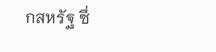กสหรัฐ ซึ่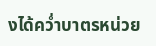งได้คว่ำบาตรหน่วย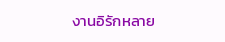งานอิรักหลาย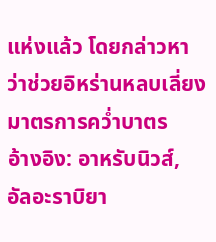แห่งแล้ว โดยกล่าวหาว่าช่วยอิหร่านหลบเลี่ยงมาตรการคว่ำบาตร
อ้างอิง: อาหรับนิวส์, อัลอะราบิยา